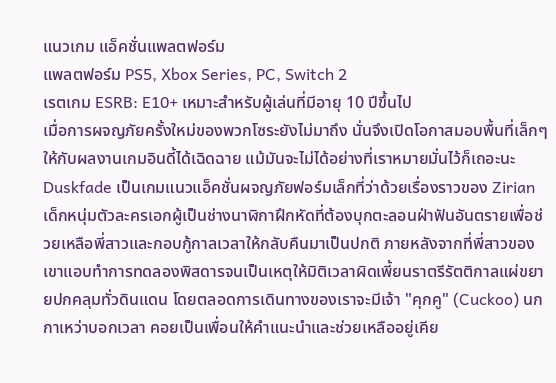แนวเกม แอ็คชั่นแพลตฟอร์ม
แพลตฟอร์ม PS5, Xbox Series, PC, Switch 2
เรตเกม ESRB: E10+ เหมาะสำหรับผู้เล่นที่มีอายุ 10 ปีขึ้นไป
เมื่อการผจญภัยครั้งใหม่ของพวกโซระยังไม่มาถึง นั่นจึงเปิดโอกาสมอบพื้นที่เล็กๆให้กับผลงานเกมอินดี้ได้เฉิดฉาย แม้มันจะไม่ได้อย่างที่เราหมายมั่นไว้ก็เถอะนะ
Duskfade เป็นเกมแนวแอ็คชั่นผจญภัยฟอร์มเล็กที่ว่าด้วยเรื่องราวของ Zirian เด็กหนุ่มตัวละครเอกผู้เป็นช่างนาฬิกาฝึกหัดที่ต้องบุกตะลอนฝ่าฟันอันตรายเพื่อช่วยเหลือพี่สาวและกอบกู้กาลเวลาให้กลับคืนมาเป็นปกติ ภายหลังจากที่พี่สาวของเขาแอบทำการทดลองพิสดารจนเป็นเหตุให้มิติเวลาผิดเพี้ยนราตรีรัตติกาลแผ่ขยายปกคลุมทั่วดินแดน โดยตลอดการเดินทางของเราจะมีเจ้า "คุกคู" (Cuckoo) นกกาเหว่าบอกเวลา คอยเป็นเพื่อนให้คำแนะนำและช่วยเหลืออยู่เคีย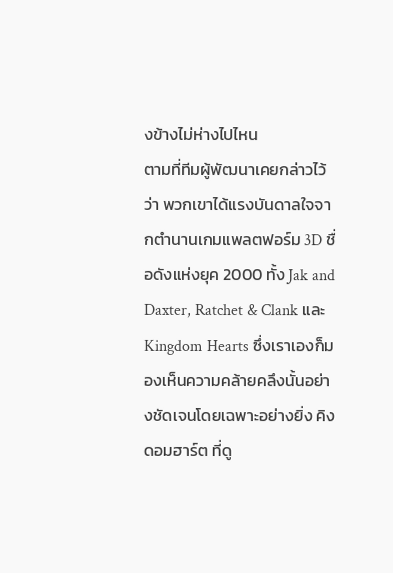งข้างไม่ห่างไปไหน
ตามที่ทีมผู้พัฒนาเคยกล่าวไว้ว่า พวกเขาได้แรงบันดาลใจจากตำนานเกมแพลตฟอร์ม 3D ชื่อดังแห่งยุค 2000 ทั้ง Jak and Daxter, Ratchet & Clank และ Kingdom Hearts ซึ่งเราเองก็มองเห็นความคล้ายคลึงนั้นอย่างชัดเจนโดยเฉพาะอย่างยิ่ง คิงดอมฮาร์ต ที่ดู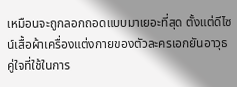เหมือนจะถูกลอกถอดแบบมาเยอะที่สุด ตั้งแต่ดีไซน์เสื้อผ้าเครื่องแต่งกายของตัวละครเอกยันอาวุธคู่ใจที่ใช้ในการ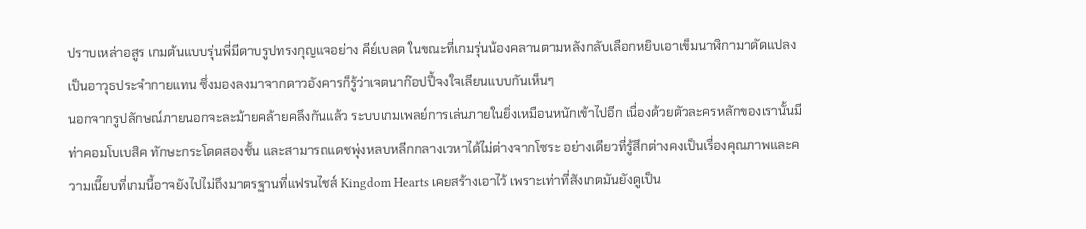ปราบเหล่าอสูร เกมต้นแบบรุ่นพี่มีดาบรูปทรงกุญแจอย่าง คีย์เบลด ในขณะที่เกมรุ่นน้องคลานตามหลังกลับเลือกหยิบเอาเข็มนาฬิกามาดัดแปลงเป็นอาวุธประจำกายแทน ซึ่งมองลงมาจากดาวอังคารก็รู้ว่าเจตนาก๊อปปี้จงใจเลียนแบบกันเห็นๆ
นอกจากรูปลักษณ์ภายนอกจะละม้ายคล้ายคลึงกันแล้ว ระบบเกมเพลย์การเล่นภายในยิ่งเหมือนหนักเข้าไปอีก เนื่องด้วยตัวละครหลักของเรานั้นมีท่าคอมโบเบสิค ทักษะกระโดดสองชั้น และสามารถแดชพุ่งหลบหลีกกลางเวหาได้ไม่ต่างจากโซระ อย่างเดียวที่รู้สึกต่างคงเป็นเรื่องคุณภาพและความเนี๊ยบที่เกมนี้อาจยังไปไม่ถึงมาตรฐานที่แฟรนไชส์ Kingdom Hearts เคยสร้างเอาไว้ เพราะเท่าที่สังเกตมันยังดูเป็น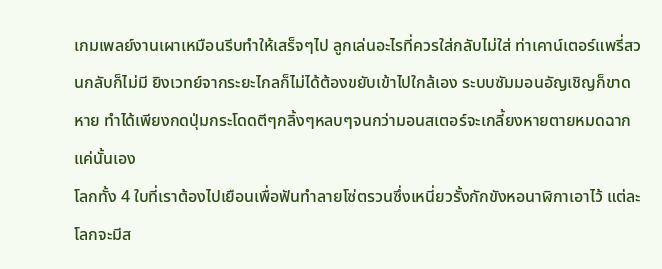เกมเพลย์งานเผาเหมือนรีบทำให้เสร็จๆไป ลูกเล่นอะไรที่ควรใส่กลับไม่ใส่ ท่าเคาน์เตอร์แพรี่สวนกลับก็ไม่มี ยิงเวทย์จากระยะไกลก็ไม่ได้ต้องขยับเข้าไปใกล้เอง ระบบซัมมอนอัญเชิญก็ขาดหาย ทำได้เพียงกดปุ่มกระโดดตีๆกลิ้งๆหลบๆจนกว่ามอนสเตอร์จะเกลี้ยงหายตายหมดฉากแค่นั้นเอง
โลกทั้ง 4 ใบที่เราต้องไปเยือนเพื่อฟันทำลายโซ่ตรวนซึ่งเหนี่ยวรั้งกักขังหอนาฬิกาเอาไว้ แต่ละโลกจะมีส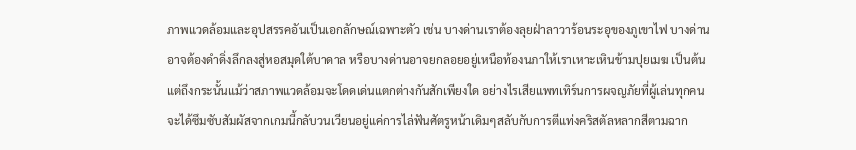ภาพแวดล้อมและอุปสรรคอันเป็นเอกลักษณ์เฉพาะตัว เช่น บางด่านเราต้องลุยฝ่าลาวาร้อนระอุของภูเขาไฟ บางด่านอาจต้องดำดิ่งลึกลงสู่หอสมุดใต้บาดาล หรือบางด่านอาจยกลอยอยู่เหนือท้องนภาให้เราเหาะเหินข้ามปุยเมฆ เป็นต้น แต่ถึงกระนั้นแม้ว่าสภาพแวดล้อมจะโดดเด่นแตกต่างกันสักเพียงใด อย่างไรเสียแพทเทิร์นการผจญภัยที่ผู้เล่นทุกคนจะได้ซึมซับสัมผัสจากเกมนี้กลับวนเวียนอยู่แค่การไล่ฟันศัตรูหน้าเดิมๆสลับกับการตีแท่งคริสตัลหลากสีตามฉาก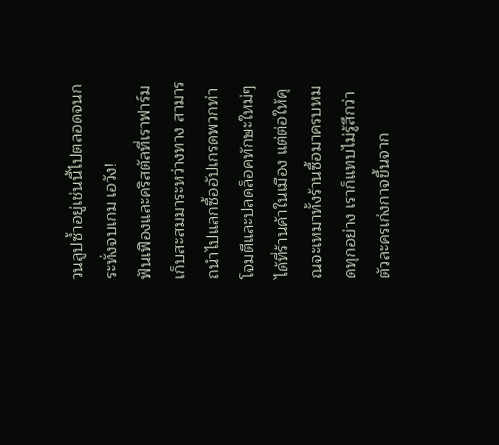วนลูปซ้ำอยู่เช่นนี้ไปตลอดจนกระทั่งจบเกม เอวัง!
ฟันเฟืองและคริสตัลที่เราฟาร์มเก็บสะสมมาระหว่างทาง สามารถนำไปแลกซื้ออัปเกรดพวกท่าโจมตีและปลดล็อคทักษะใหม่ๆได้ที่ร้านค้าในเมือง แต่ต่อให้คุณจะเหมาทั้งร้านซื้อมาครบหมดทุกอย่าง เราก็แทบไม่รู้สึกว่าตัวละครเก่งกาจขึ้นจาก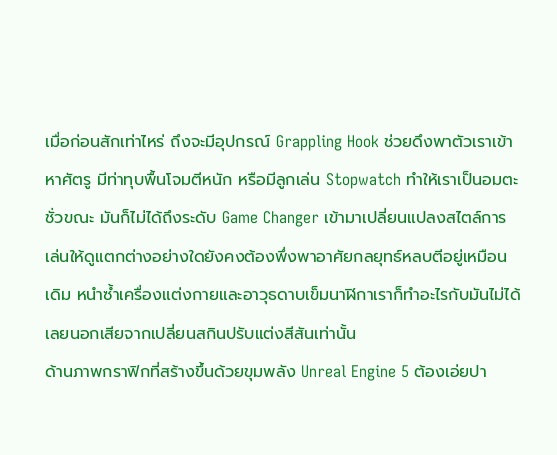เมื่อก่อนสักเท่าไหร่ ถึงจะมีอุปกรณ์ Grappling Hook ช่วยดึงพาตัวเราเข้าหาศัตรู มีท่าทุบพื้นโจมตีหนัก หรือมีลูกเล่น Stopwatch ทำให้เราเป็นอมตะชั่วขณะ มันก็ไม่ได้ถึงระดับ Game Changer เข้ามาเปลี่ยนแปลงสไตล์การเล่นให้ดูแตกต่างอย่างใดยังคงต้องพึ่งพาอาศัยกลยุทธ์หลบตีอยู่เหมือนเดิม หนำซ้ำเครื่องแต่งกายและอาวุธดาบเข็มนาฬิกาเราก็ทำอะไรกับมันไม่ได้เลยนอกเสียจากเปลี่ยนสกินปรับแต่งสีสันเท่านั้น
ด้านภาพกราฟิกที่สร้างขึ้นด้วยขุมพลัง Unreal Engine 5 ต้องเอ่ยปา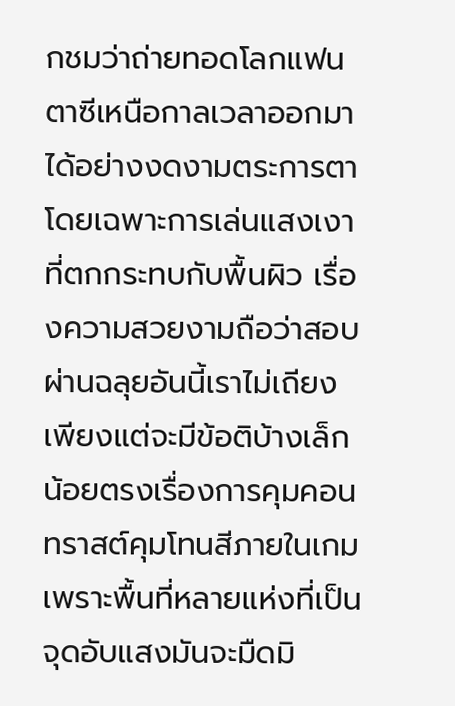กชมว่าถ่ายทอดโลกแฟนตาซีเหนือกาลเวลาออกมาได้อย่างงดงามตระการตาโดยเฉพาะการเล่นแสงเงาที่ตกกระทบกับพื้นผิว เรื่องความสวยงามถือว่าสอบผ่านฉลุยอันนี้เราไม่เถียง เพียงแต่จะมีข้อติบ้างเล็กน้อยตรงเรื่องการคุมคอนทราสต์คุมโทนสีภายในเกม เพราะพื้นที่หลายแห่งที่เป็นจุดอับแสงมันจะมืดมิ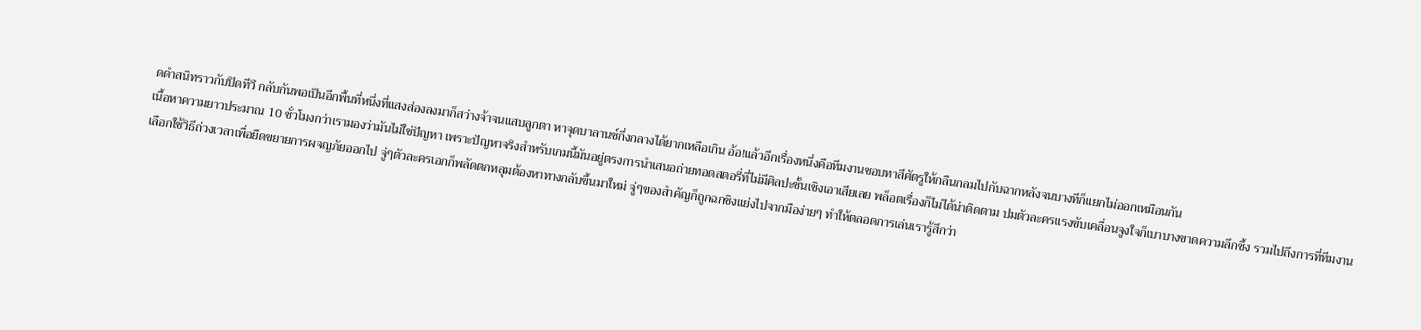ดดำสนิทราวกับปิดทีวี กลับกันพอเป็นอีกพื้นที่หนึ่งที่แสงส่องลงมาก็สว่างจ้าจนแสบลูกตา หาจุดบาลานซ์กึ่งกลางได้ยากเหลือเกิน อ้อ!แล้วอีกเรื่องหนึ่งคือทีมงานชอบทาสีศัตรูให้กลืนกลมไปกับฉากหลังจนบางทีก็แยกไม่ออกเหมือนกัน
เนื้อหาความยาวประมาณ 10 ชั่วโมงกว่าเรามองว่ามันไม่ใช่ปัญหา เพราะปัญหาจริงสำหรับเกมนี้มันอยู่ตรงการนำเสนอถ่ายทอดสตอรี่ที่ไม่มีศิลปะชั้นเชิงเอาเสียเลย พล็อตเรื่องก็ไม่ได้น่าติดตาม ปมตัวละครแรงขับเคลื่อนจูงใจก็เบาบางขาดความลึกซึ้ง รวมไปถึงการที่ทีมงานเลือกใช้วิธีถ่วงเวลาเพื่อยืดขยายการผจญภัยออกไป จู่ๆตัวละครเอกก็พลัดตกหลุมต้องหาทางกลับขึ้นมาใหม่ จู่ๆของสำคัญก็ถูกฉกชิงแย่งไปจากมือง่ายๆ ทำให้ตลอดการเล่นเรารู้สึกว่า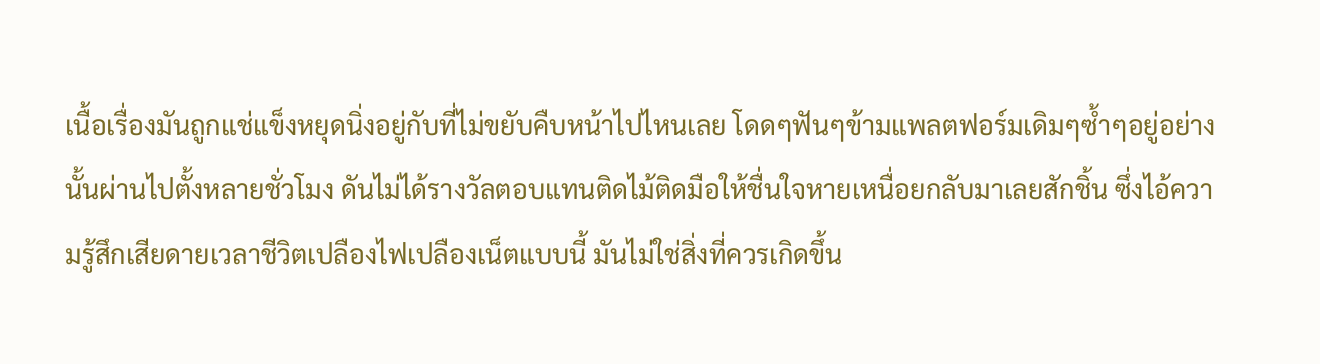เนื้อเรื่องมันถูกแช่แข็งหยุดนิ่งอยู่กับที่ไม่ขยับคืบหน้าไปไหนเลย โดดๆฟันๆข้ามแพลตฟอร์มเดิมๆซ้ำๆอยู่อย่างนั้นผ่านไปตั้งหลายชั่วโมง ดันไม่ได้รางวัลตอบแทนติดไม้ติดมือให้ชื่นใจหายเหนื่อยกลับมาเลยสักชิ้น ซึ่งไอ้ความรู้สึกเสียดายเวลาชีวิตเปลืองไฟเปลืองเน็ตแบบนี้ มันไม่ใช่สิ่งที่ควรเกิดขึ้น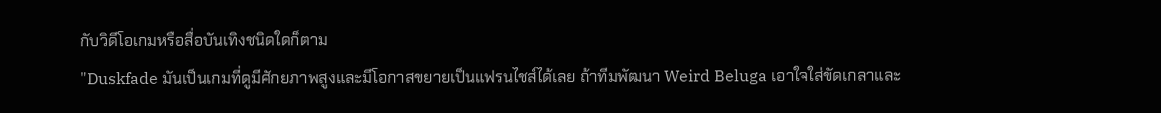กับวิดีโอเกมหรือสื่อบันเทิงชนิดใดก็ตาม
"Duskfade มันเป็นเกมที่ดูมีศักยภาพสูงและมีโอกาสขยายเป็นแฟรนไชส์ได้เลย ถ้าทีมพัฒนา Weird Beluga เอาใจใส่ขัดเกลาและ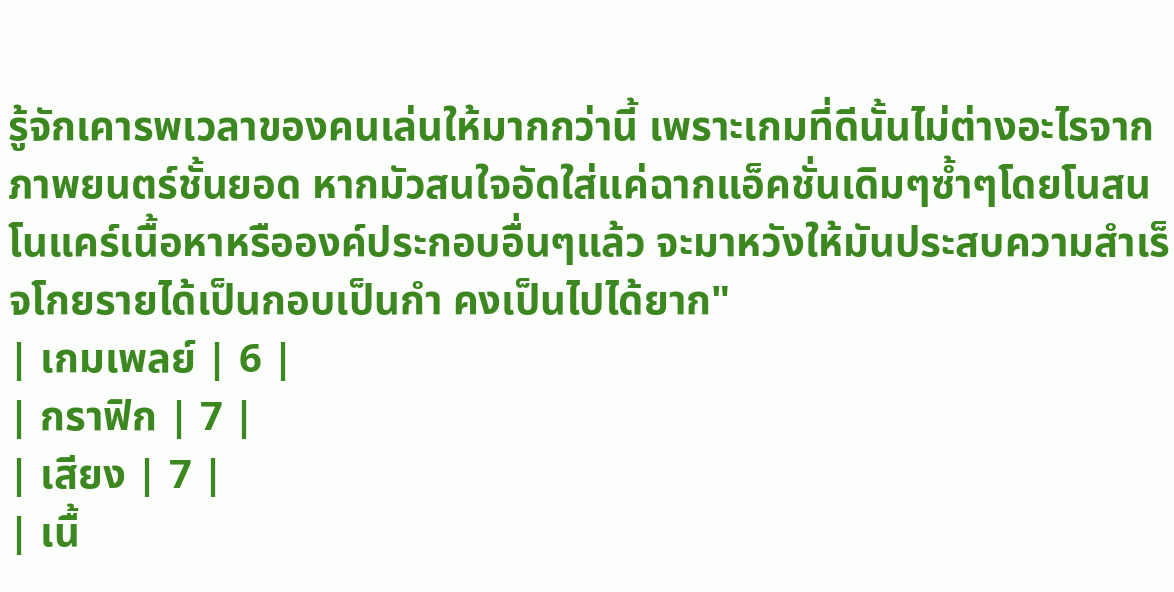รู้จักเคารพเวลาของคนเล่นให้มากกว่านี้ เพราะเกมที่ดีนั้นไม่ต่างอะไรจากภาพยนตร์ชั้นยอด หากมัวสนใจอัดใส่แค่ฉากแอ็คชั่นเดิมๆซ้ำๆโดยโนสนโนแคร์เนื้อหาหรือองค์ประกอบอื่นๆแล้ว จะมาหวังให้มันประสบความสำเร็จโกยรายได้เป็นกอบเป็นกำ คงเป็นไปได้ยาก"
| เกมเพลย์ | 6 |
| กราฟิก | 7 |
| เสียง | 7 |
| เนื้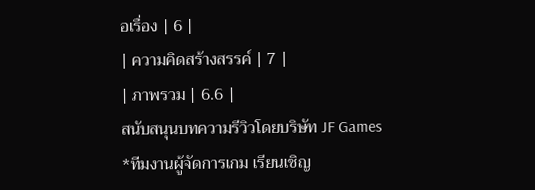อเรื่อง | 6 |
| ความคิดสร้างสรรค์ | 7 |
| ภาพรวม | 6.6 |
สนับสนุนบทความรีวิวโดยบริษัท JF Games
*ทีมงานผู้จัดการเกม เรียนเชิญ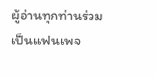ผู้อ่านทุกท่านร่วมเป็นแฟนเพจ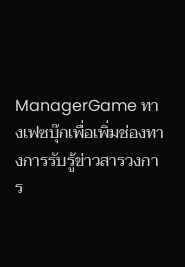ManagerGame ทางเฟซบุ๊กเพื่อเพิ่มช่องทางการรับรู้ข่าวสารวงการ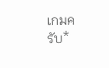เกมครับ*